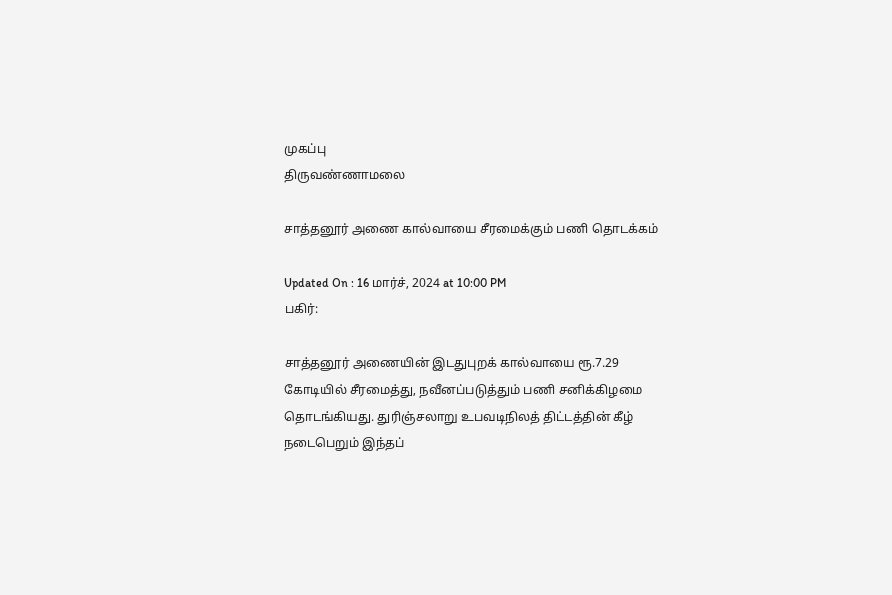முகப்பு
திருவண்ணாமலை

சாத்தனூர் அணை கால்வாயை சீரமைக்கும் பணி தொடக்கம்

Updated On : 16 மார்ச், 2024 at 10:00 PM
பகிர்:

சாத்தனூர் அணையின் இடதுபுறக் கால்வாயை ரூ.7.29 கோடியில் சீரமைத்து, நவீனப்படுத்தும் பணி சனிக்கிழமை தொடங்கியது. துரிஞ்சலாறு உபவடிநிலத் திட்டத்தின் கீழ் நடைபெறும் இந்தப்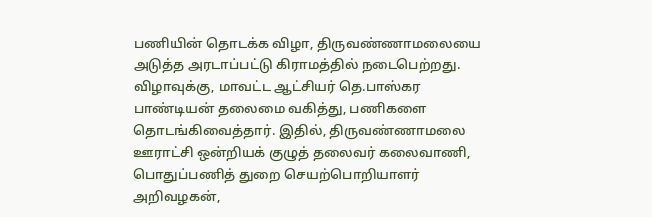பணியின் தொடக்க விழா, திருவண்ணாமலையை அடுத்த அரடாப்பட்டு கிராமத்தில் நடைபெற்றது. விழாவுக்கு, மாவட்ட ஆட்சியர் தெ.பாஸ்கர பாண்டியன் தலைமை வகித்து, பணிகளை தொடங்கிவைத்தார். இதில், திருவண்ணாமலை ஊராட்சி ஒன்றியக் குழுத் தலைவர் கலைவாணி, பொதுப்பணித் துறை செயற்பொறியாளர் அறிவழகன்,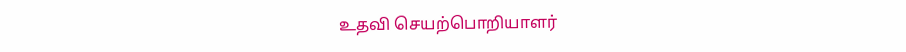உதவி செயற்பொறியாளர்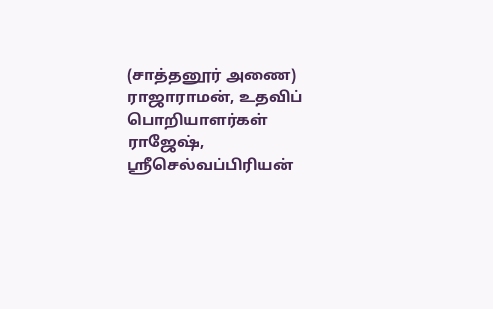(சாத்தனூர் அணை) ராஜாராமன், உதவிப் பொறியாளர்கள் ராஜேஷ், ஸ்ரீசெல்வப்பிரியன்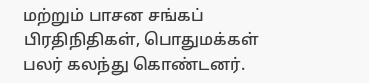மற்றும் பாசன சங்கப் பிரதிநிதிகள், பொதுமக்கள் பலர் கலந்து கொண்டனர்.